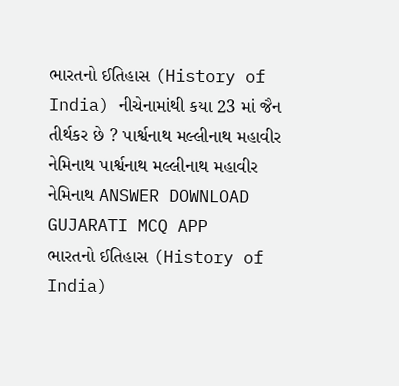ભારતનો ઈતિહાસ (History of India) નીચેનામાંથી કયા 23 માં જૈન તીર્થકર છે ? પાર્શ્વનાથ મલ્લીનાથ મહાવીર નેમિનાથ પાર્શ્વનાથ મલ્લીનાથ મહાવીર નેમિનાથ ANSWER DOWNLOAD GUJARATI MCQ APP
ભારતનો ઈતિહાસ (History of India)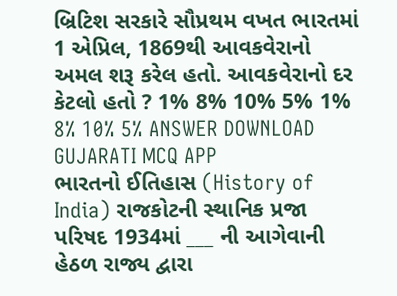બ્રિટિશ સરકારે સૌપ્રથમ વખત ભારતમાં 1 એપ્રિલ, 1869થી આવકવેરાનો અમલ શરૂ કરેલ હતો. આવકવેરાનો દર કેટલો હતો ? 1% 8% 10% 5% 1% 8% 10% 5% ANSWER DOWNLOAD GUJARATI MCQ APP
ભારતનો ઈતિહાસ (History of India) રાજકોટની સ્થાનિક પ્રજા પરિષદ 1934માં ___ ની આગેવાની હેઠળ રાજ્ય દ્વારા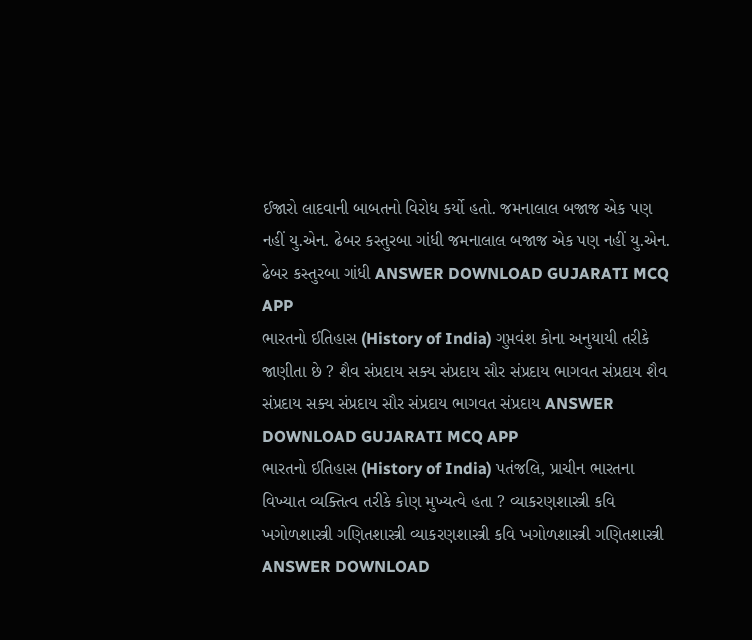ઈજારો લાદવાની બાબતનો વિરોધ કર્યો હતો. જમનાલાલ બજાજ એક પણ નહીં યુ.એન. ઢેબર કસ્તુરબા ગાંધી જમનાલાલ બજાજ એક પણ નહીં યુ.એન. ઢેબર કસ્તુરબા ગાંધી ANSWER DOWNLOAD GUJARATI MCQ APP
ભારતનો ઈતિહાસ (History of India) ગુપ્તવંશ કોના અનુયાયી તરીકે જાણીતા છે ? શૈવ સંપ્રદાય સક્ય સંપ્રદાય સૌર સંપ્રદાય ભાગવત સંપ્રદાય શૈવ સંપ્રદાય સક્ય સંપ્રદાય સૌર સંપ્રદાય ભાગવત સંપ્રદાય ANSWER DOWNLOAD GUJARATI MCQ APP
ભારતનો ઈતિહાસ (History of India) પતંજલિ, પ્રાચીન ભારતના વિખ્યાત વ્યક્તિત્વ તરીકે કોણ મુખ્યત્વે હતા ? વ્યાકરણશાસ્ત્રી કવિ ખગોળશાસ્ત્રી ગણિતશાસ્ત્રી વ્યાકરણશાસ્ત્રી કવિ ખગોળશાસ્ત્રી ગણિતશાસ્ત્રી ANSWER DOWNLOAD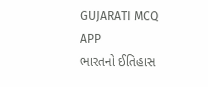GUJARATI MCQ APP
ભારતનો ઈતિહાસ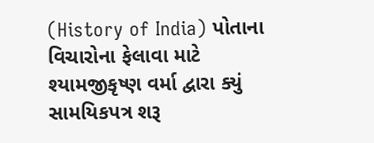(History of India) પોતાના વિચારોના ફેલાવા માટે શ્યામજીકૃષ્ણ વર્મા દ્વારા ક્યું સામયિકપત્ર શરૂ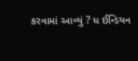કરવામાં આવ્યું ? ધ ઈન્ડિયન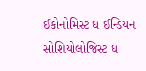ઈકોનોમિસ્ટ ધ ઈન્ડિયન સોશિયોલોજિસ્ટ ધ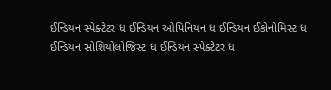ઈન્ડિયન સ્પેક્ટેટર ધ ઈન્ડિયન ઓપિનિયન ધ ઈન્ડિયન ઈકોનોમિસ્ટ ધ ઈન્ડિયન સોશિયોલોજિસ્ટ ધ ઈન્ડિયન સ્પેક્ટેટર ધ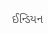ઈન્ડિયન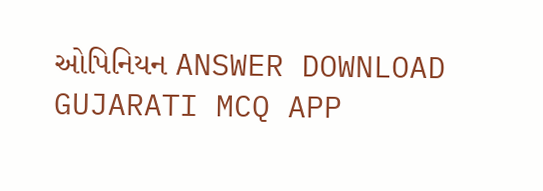ઓપિનિયન ANSWER DOWNLOAD GUJARATI MCQ APP